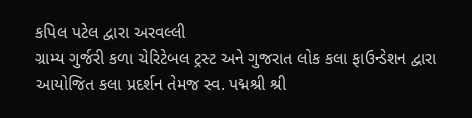કપિલ પટેલ દ્વારા અરવલ્લી
ગ્રામ્ય ગુર્જરી કળા ચેરિટેબલ ટ્રસ્ટ અને ગુજરાત લોક કલા ફાઉન્ડેશન દ્વારા આયોજિત કલા પ્રદર્શન તેમજ સ્વ. પદ્મશ્રી શ્રી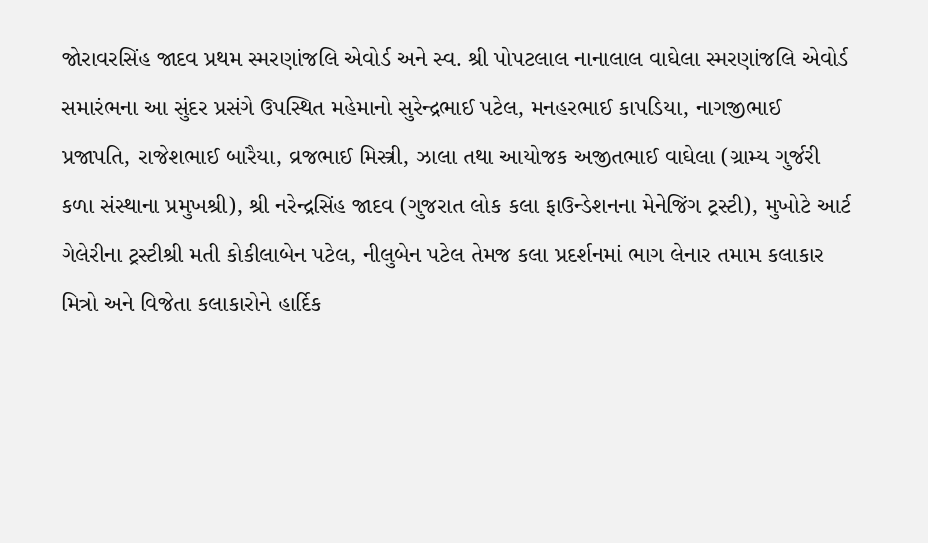જોરાવરસિંહ જાદવ પ્રથમ સ્મરણાંજલિ એવોર્ડ અને સ્વ. શ્રી પોપટલાલ નાનાલાલ વાઘેલા સ્મરણાંજલિ એવોર્ડ સમારંભના આ સુંદર પ્રસંગે ઉપસ્થિત મહેમાનો સુરેન્દ્રભાઈ પટેલ, મનહરભાઈ કાપડિયા, નાગજીભાઈ પ્રજાપતિ, રાજેશભાઈ બારૈયા, વ્રજભાઈ મિસ્ત્રી, ઝાલા તથા આયોજક અજીતભાઈ વાઘેલા (ગ્રામ્ય ગુર્જરી કળા સંસ્થાના પ્રમુખશ્રી), શ્રી નરેન્દ્રસિંહ જાદવ (ગુજરાત લોક કલા ફાઉન્ડેશનના મેનેજિંગ ટ્રસ્ટી), મુખોટે આર્ટ ગેલેરીના ટ્રસ્ટીશ્રી મતી કોકીલાબેન પટેલ, નીલુબેન પટેલ તેમજ કલા પ્રદર્શનમાં ભાગ લેનાર તમામ કલાકાર મિત્રો અને વિજેતા કલાકારોને હાર્દિક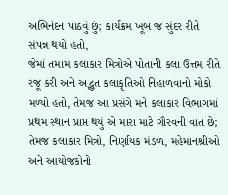અભિનંદન પાઠવું છું; કાર્યક્રમ ખૂબ જ સુંદર રીતે સંપન્ન થયો હતો,
જેમાં તમામ કલાકાર મિત્રોએ પોતાની કલા ઉત્તમ રીતે રજૂ કરી અને અદ્ભુત કલાકૃતિઓ નિહાળવાનો મોકો મળ્યો હતો, તેમજ આ પ્રસંગે મને કલાકાર વિભાગમાં પ્રથમ સ્થાન પ્રાપ્ત થયું એ મારા માટે ગૌરવની વાત છે; તેમજ કલાકાર મિત્રો, નિર્ણાયક મંડળ, મહેમાનશ્રીઓ અને આયોજકોનો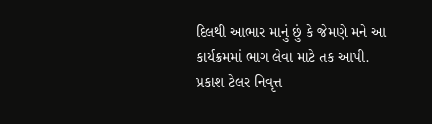દિલથી આભાર માનું છું કે જેમણે મને આ કાર્યક્રમમાં ભાગ લેવા માટે તક આપી.
પ્રકાશ ટેલર નિવૃત્ત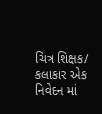ચિત્ર શિક્ષક/ કલાકાર એક નિવેદન માં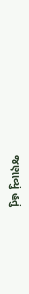જણાવ્યું હતું